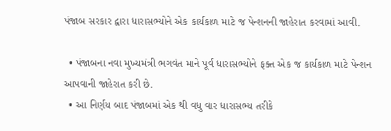પંજાબ સરકાર દ્વારા ધારાસભ્યોને એક કાર્યકાળ માટે જ પેન્શનની જાહેરાત કરવામાં આવી.

  • પંજાબના નવા મુખ્યમંત્રી ભગવંત માને પૂર્વ ધારાસભ્યોને ફક્ત એક જ કાર્યકાળ માટે પેન્શન આપવાની જાહેરાત કરી છે.
  • આ નિર્ણય બાદ પંજાબમાં એક થી વધુ વાર ધારાસભ્ય તરીકે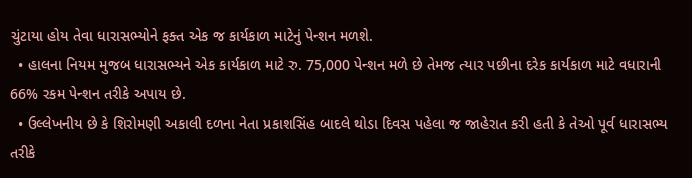ચુંટાયા હોય તેવા ધારાસભ્યોને ફક્ત એક જ કાર્યકાળ માટેનું પેન્શન મળશે.
  • હાલના નિયમ મુજબ ધારાસભ્યને એક કાર્યકાળ માટે રુ. 75,000 પેન્શન મળે છે તેમજ ત્યાર પછીના દરેક કાર્યકાળ માટે વધારાની 66% રકમ પેન્શન તરીકે અપાય છે.
  • ઉલ્લેખનીય છે કે શિરોમણી અકાલી દળના નેતા પ્રકાશસિંહ બાદલે થોડા દિવસ પહેલા જ જાહેરાત કરી હતી કે તેઓ પૂર્વ ધારાસભ્ય તરીકે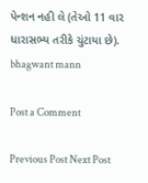પેન્શન નહી લે (તેઓ 11 વાર ધારાસભ્ય તરીકે ચુંટાયા છે).
bhagwant mann

Post a Comment

Previous Post Next Post